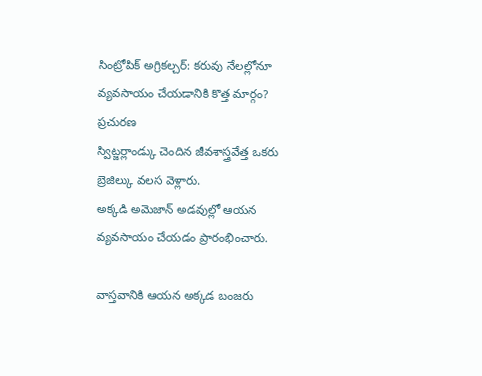సింట్రోపిక్ అగ్రికల్చర్: కరువు నేలల్లోనూ వ్యవసాయం చేయడానికి కొత్త మార్గం?
ప్రచురణ
స్విట్జర్లాండ్కు చెందిన జీవశాస్త్రవేత్త ఒకరు బ్రెజిల్కు వలస వెళ్లారు.
అక్కడి అమెజాన్ అడవుల్లో ఆయన వ్యవసాయం చేయడం ప్రారంభించారు.

వాస్తవానికి ఆయన అక్కడ బంజరు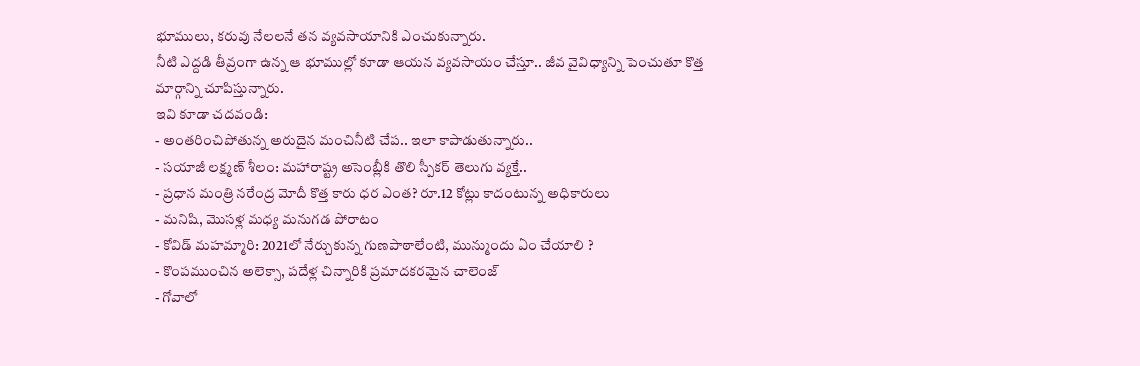భూములు, కరువు నేలలనే తన వ్యవసాయానికి ఎంచుకున్నారు.
నీటి ఎద్దడి తీవ్రంగా ఉన్న ఆ భూముల్లో కూడా ఆయన వ్యవసాయం చేస్తూ.. జీవ వైవిధ్యాన్ని పెంచుతూ కొత్త మార్గాన్ని చూపిస్తున్నారు.
ఇవి కూడా చదవండి:
- అంతరించిపోతున్న అరుదైన మంచినీటి చేప.. ఇలా కాపాడుతున్నారు..
- సయాజీ లక్ష్మణ్ శీలం: మహారాష్ట్ర అసెంబ్లీకి తొలి స్పీకర్ తెలుగు వ్యక్తే..
- ప్రధాన మంత్రి నరేంద్ర మోదీ కొత్త కారు ధర ఎంత? రూ.12 కోట్లు కాదంటున్న అధికారులు
- మనిషి, మొసళ్ల మధ్య మనుగడ పోరాటం
- కోవిడ్ మహమ్మారి: 2021లో నేర్చుకున్న గుణపాఠాలేంటి, మున్ముందు ఏం చేయాలి ?
- కొంపముంచిన అలెక్సా, పదేళ్ల చిన్నారికి ప్రమాదకరమైన చాలెంజ్
- గోవాలో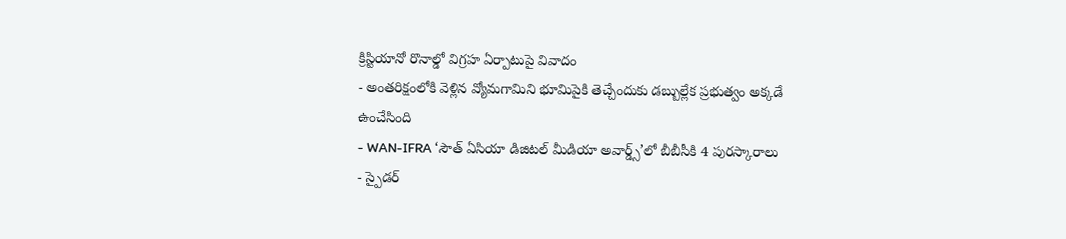క్రిస్టియానో రొనాల్డో విగ్రహ ఏర్పాటుపై వివాదం
- అంతరిక్షంలోకి వెళ్లిన వ్యోమగామిని భూమిపైకి తెచ్చేందుకు డబ్బుల్లేక ప్రభుత్వం అక్కడే ఉంచేసింది
- WAN-IFRA ‘సౌత్ ఏసియా డిజిటల్ మీడియా అవార్డ్స్’లో బీబీసీకి 4 పురస్కారాలు
- స్పైడర్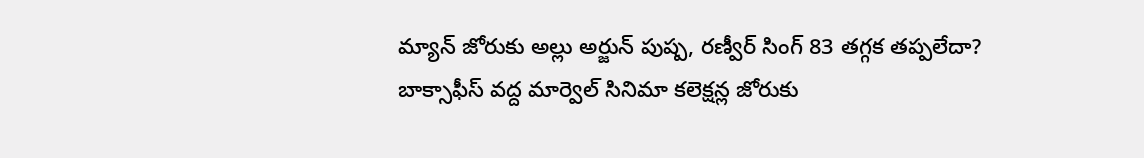మ్యాన్ జోరుకు అల్లు అర్జున్ పుష్ప, రణ్వీర్ సింగ్ 83 తగ్గక తప్పలేదా? బాక్సాఫీస్ వద్ద మార్వెల్ సినిమా కలెక్షన్ల జోరుకు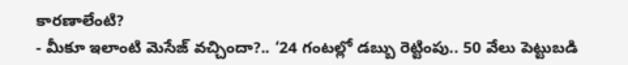కారణాలేంటి?
- మీకూ ఇలాంటి మెసేజ్ వచ్చిందా?.. ‘24 గంటల్లో డబ్బు రెట్టింపు.. 50 వేలు పెట్టుబడి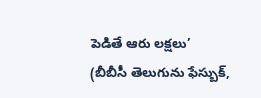పెడితే ఆరు లక్షలు’
(బీబీసీ తెలుగును ఫేస్బుక్,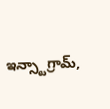ఇన్స్టాగ్రామ్,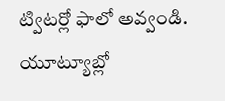ట్విటర్లో ఫాలో అవ్వండి. యూట్యూబ్లో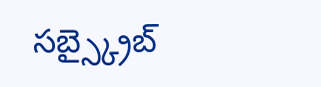సబ్స్క్రైబ్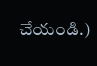చేయండి.)